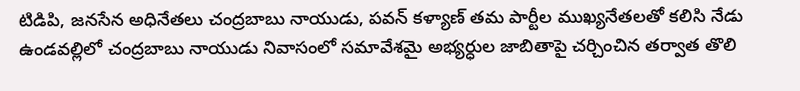టిడిపి, జనసేన అధినేతలు చంద్రబాబు నాయుడు, పవన్ కళ్యాణ్ తమ పార్టీల ముఖ్యనేతలతో కలిసి నేడు ఉండవల్లిలో చంద్రబాబు నాయుడు నివాసంలో సమావేశమై అభ్యర్ధుల జాబితాపై చర్చించిన తర్వాత తొలి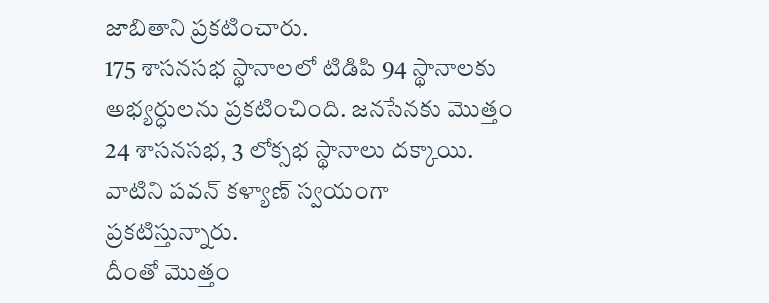జాబితాని ప్రకటించారు.
175 శాసనసభ స్థానాలలో టిడిపి 94 స్థానాలకు అభ్యర్ధులను ప్రకటించింది. జనసేనకు మొత్తం 24 శాసనసభ, 3 లోక్సభ స్థానాలు దక్కాయి. వాటిని పవన్ కళ్యాణ్ స్వయంగా ప్రకటిస్తున్నారు.
దీంతో మొత్తం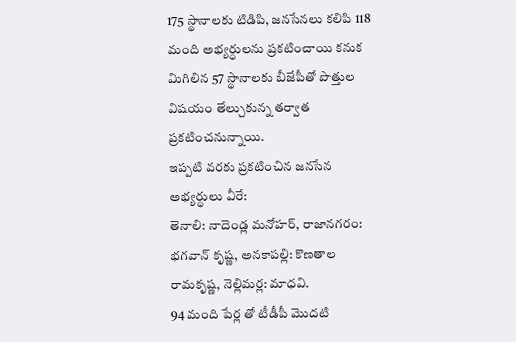175 స్థానాలకు టిడిపి, జనసేనలు కలిపి 118 మంది అభ్యర్ధులను ప్రకటించాయి కనుక మిగిలిన 57 స్థానాలకు బీజేపీతో పొత్తుల విషయం తేల్చుకున్న తర్వాత ప్రకటించనున్నాయి.
ఇప్పటి వరకు ప్రకటించిన జనసేన అభ్యర్ధులు వీరే:
తెనాలి: నాదెండ్ల మనోహర్, రాజానగరం: భగవాన్ కృష్ణ, అనకాపల్లి: కొణతాల రామకృష్ణ, నెల్లిమర్ల: మాధవి.
94 మంది పేర్ల తో టీడీపీ మొదటి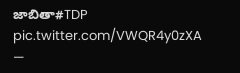జాబితా#TDP pic.twitter.com/VWQR4y0zXA
—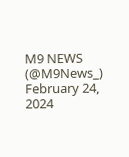M9 NEWS (@M9News_) February 24, 2024